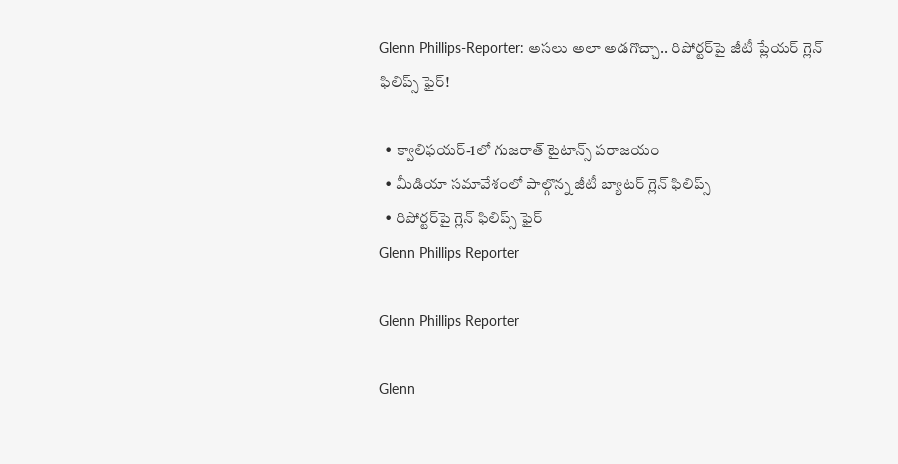Glenn Phillips-Reporter: అసలు అలా అడగొచ్చా.. రిపోర్టర్‌పై జీటీ ప్లేయర్ గ్లెన్ ఫిలిప్స్ ఫైర్!

  • క్వాలిఫయర్-1లో గుజరాత్ టైటాన్స్‌ పరాజయం
  • మీడియా సమావేశంలో పాల్గొన్న జీటీ బ్యాటర్ గ్లెన్ ఫిలిప్స్
  • రిపోర్టర్‌పై గ్లెన్ ఫిలిప్స్ ఫైర్
Glenn Phillips Reporter

Glenn Phillips Reporter

Glenn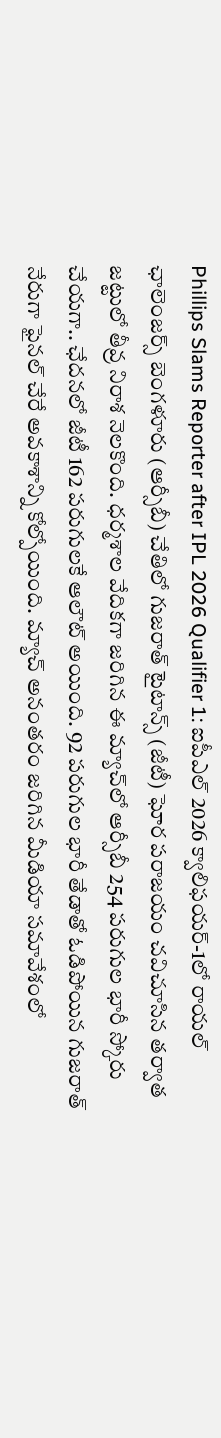Phillips Slams Reporter after IPL 2026 Qualifier 1: ఐపీఎల్ 2026 క్వాలిఫయర్-1లో రాయల్ ఛాలెంజర్స్ బెంగళూరు (ఆర్సీబీ) చేతిలో గుజరాత్ టైటాన్స్‌ (జీటీ) ఘోర పరాజయం చవిచూసిన తర్వాత జట్టులో తీవ్ర నిరాశ నెలకొంది. ధర్మశాల వేదికగా జరిగిన ఈ మ్యాచ్‌లో ఆర్సీబీ 254 పరుగుల భారీ స్కోరు చేయగా.. ఛేదనలో జీటీ 162 పరుగులకే ఆలౌట్ అయింది. 92 పరుగుల భారీ తేడాతో ఓడిపోయిన గుజరాత్ నేరుగా ఫైనల్ చేరే అవకాశాన్ని కోల్పోయింది. మ్యాచ్ అనంతరం జరిగిన మీడియా సమావేశంలో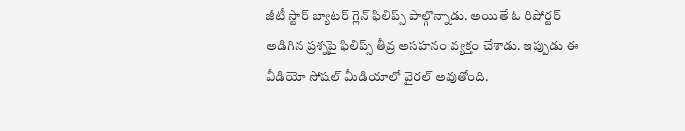జీటీ స్టార్ బ్యాటర్ గ్లెన్ ఫిలిప్స్ పాల్గొన్నాడు. అయితే ఓ రిపోర్టర్ అడిగిన ప్రశ్నపై ఫిలిప్స్ తీవ్ర అసహనం వ్యక్తం చేశాడు. ఇప్పుడు ఈ వీడియో సోషల్ మీడియాలో వైరల్ అవుతోంది.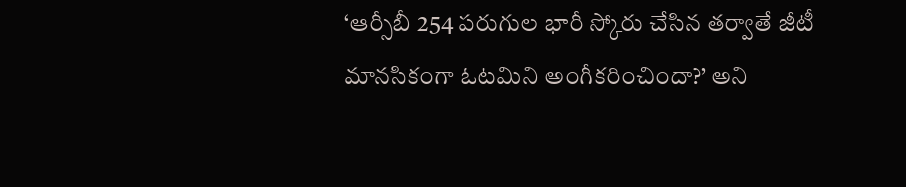‘ఆర్సీబీ 254 పరుగుల భారీ స్కోరు చేసిన తర్వాతే జీటీ మానసికంగా ఓటమిని అంగీకరించిందా?’ అని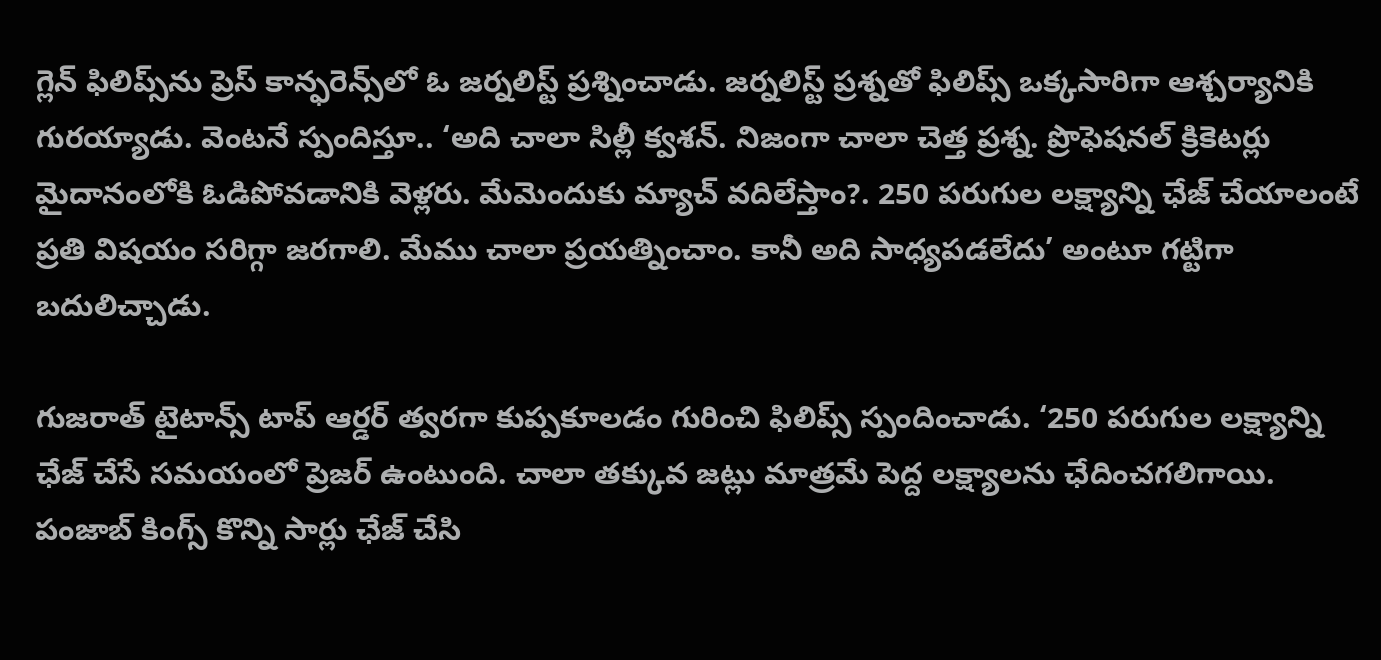గ్లెన్ ఫిలిప్స్‌ను ప్రెస్ కాన్ఫరెన్స్‌లో ఓ జర్నలిస్ట్ ప్రశ్నించాడు. జర్నలిస్ట్ ప్రశ్నతో ఫిలిప్స్ ఒక్కసారిగా ఆశ్చర్యానికి గురయ్యాడు. వెంటనే స్పందిస్తూ.. ‘అది చాలా సిల్లీ క్వశన్. నిజంగా చాలా చెత్త ప్రశ్న. ప్రొఫెషనల్ క్రికెటర్లు మైదానంలోకి ఓడిపోవడానికి వెళ్లరు. మేమెందుకు మ్యాచ్ వదిలేస్తాం?. 250 పరుగుల లక్ష్యాన్ని ఛేజ్ చేయాలంటే ప్రతి విషయం సరిగ్గా జరగాలి. మేము చాలా ప్రయత్నించాం. కానీ అది సాధ్యపడలేదు’ అంటూ గట్టిగా బదులిచ్చాడు.

గుజరాత్ టైటాన్స్ టాప్ ఆర్డర్ త్వరగా కుప్పకూలడం గురించి ఫిలిప్స్ స్పందించాడు. ‘250 పరుగుల లక్ష్యాన్ని ఛేజ్ చేసే సమయంలో ప్రెజర్ ఉంటుంది. చాలా తక్కువ జట్లు మాత్రమే పెద్ద లక్ష్యాలను ఛేదించగలిగాయి. పంజాబ్ కింగ్స్ కొన్ని సార్లు ఛేజ్ చేసి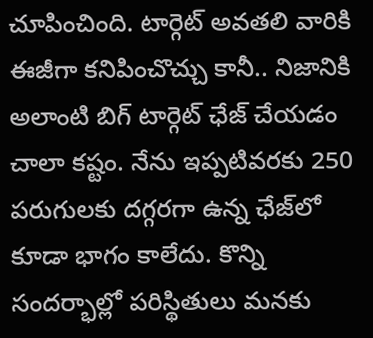చూపించింది. టార్గెట్ అవతలి వారికి ఈజీగా కనిపించొచ్చు కానీ.. నిజానికి అలాంటి బిగ్ టార్గెట్ ఛేజ్ చేయడం చాలా కష్టం. నేను ఇప్పటివరకు 250 పరుగులకు దగ్గరగా ఉన్న ఛేజ్‌లో కూడా భాగం కాలేదు. కొన్ని సందర్భాల్లో పరిస్థితులు మనకు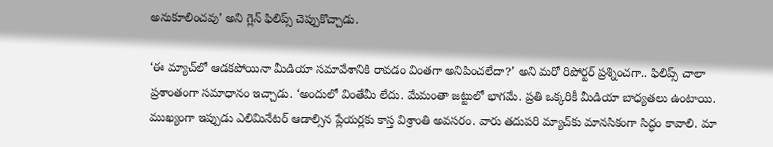అనుకూలించవు’ అని గ్లెన్ ఫిలిప్స్‌ చెప్పుకొచ్చాడు.

‘ఈ మ్యాచ్‌లో ఆడకపోయినా మీడియా సమావేశానికి రావడం వింతగా అనిపించలేదా?’ అని మరో రిపోర్టర్ ప్రశ్నించగా.. ఫిలిప్స్ చాలా ప్రశాంతంగా సమాధానం ఇచ్చాడు. ‘అందులో వింతేమీ లేదు. మేమంతా జట్టులో భాగమే. ప్రతి ఒక్కరికీ మీడియా బాధ్యతలు ఉంటాయి. ముఖ్యంగా ఇప్పుడు ఎలిమినేటర్ ఆడాల్సిన ప్లేయర్లకు కాస్త విశ్రాంతి అవసరం. వారు తదుపరి మ్యాచ్‌కు మానసికంగా సిద్ధం కావాలి. మా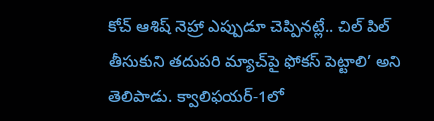కోచ్ ఆశిష్ నెహ్రా ఎప్పుడూ చెప్పినట్లే.. చిల్ పిల్ తీసుకుని తదుపరి మ్యాచ్‌పై ఫోకస్ పెట్టాలి’ అని తెలిపాడు. క్వాలిఫయర్-1లో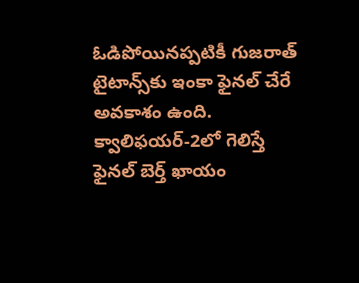ఓడిపోయినప్పటికీ గుజరాత్ టైటాన్స్‌కు ఇంకా ఫైనల్ చేరే అవకాశం ఉంది. క్వాలిఫయర్-2లో గెలిస్తే ఫైనల్ బెర్త్ ఖాయం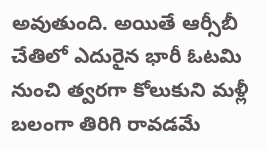అవుతుంది. అయితే ఆర్సీబీ చేతిలో ఎదురైన భారీ ఓటమి నుంచి త్వరగా కోలుకుని మళ్లీ బలంగా తిరిగి రావడమే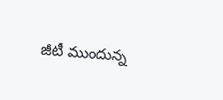జీటీ ముందున్న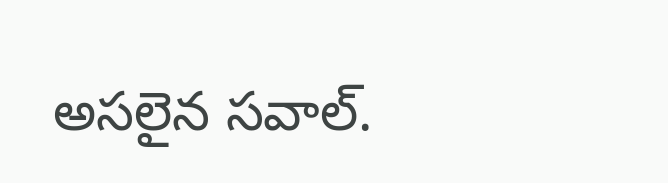అసలైన సవాల్.